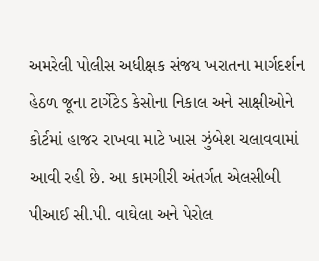અમરેલી પોલીસ અધીક્ષક સંજય ખરાતના માર્ગદર્શન હેઠળ જૂના ટાર્ગેટેડ કેસોના નિકાલ અને સાક્ષીઓને કોર્ટમાં હાજર રાખવા માટે ખાસ ઝુંબેશ ચલાવવામાં આવી રહી છે. આ કામગીરી અંતર્ગત એલસીબી પીઆઈ સી.પી. વાઘેલા અને પેરોલ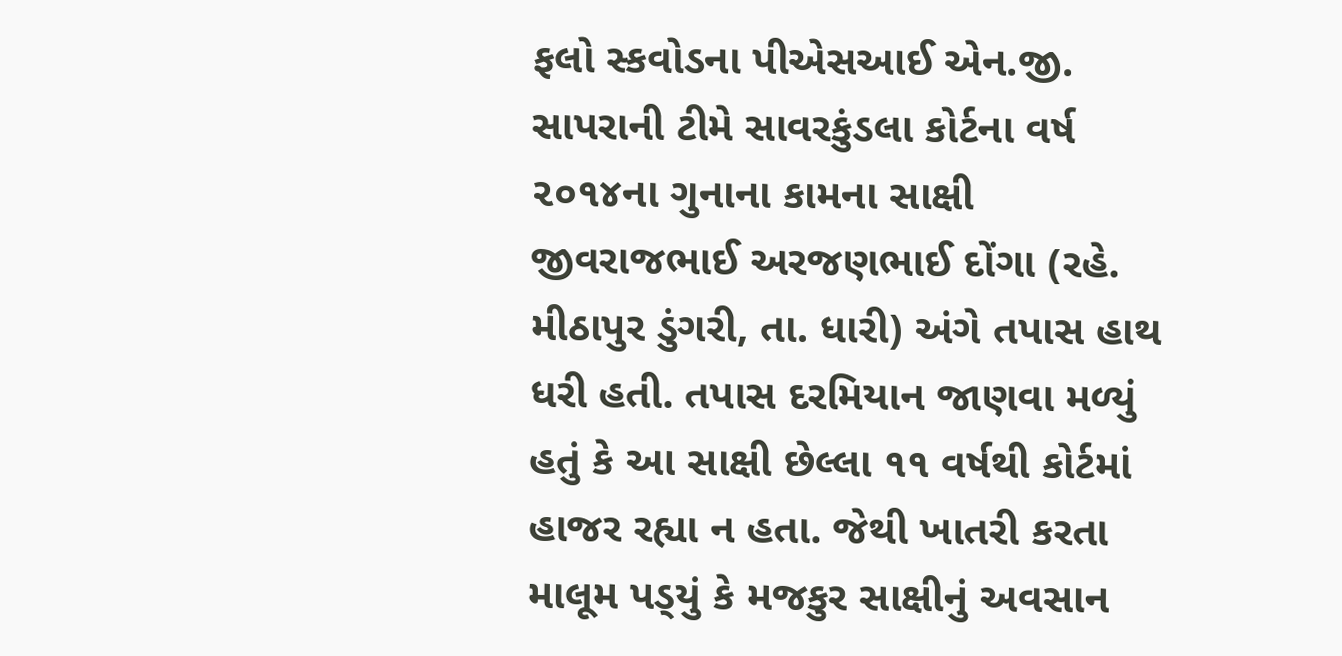ફલો સ્કવોડના પીએસઆઈ એન.જી. સાપરાની ટીમે સાવરકુંડલા કોર્ટના વર્ષ ૨૦૧૪ના ગુનાના કામના સાક્ષી જીવરાજભાઈ અરજણભાઈ દોંગા (રહે. મીઠાપુર ડુંગરી, તા. ધારી) અંગે તપાસ હાથ ધરી હતી. તપાસ દરમિયાન જાણવા મળ્યું હતું કે આ સાક્ષી છેલ્લા ૧૧ વર્ષથી કોર્ટમાં હાજર રહ્યા ન હતા. જેથી ખાતરી કરતા માલૂમ પડ્‌યું કે મજકુર સાક્ષીનું અવસાન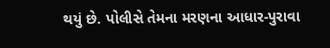થયું છે. પોલીસે તેમના મરણના આધાર-પુરાવા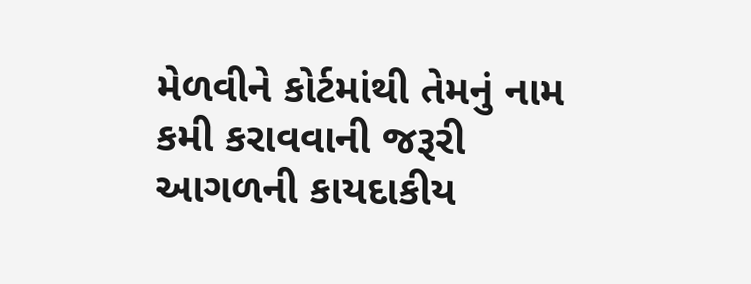મેળવીને કોર્ટમાંથી તેમનું નામ કમી કરાવવાની જરૂરી આગળની કાયદાકીય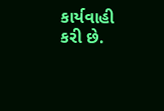કાર્યવાહી કરી છે.